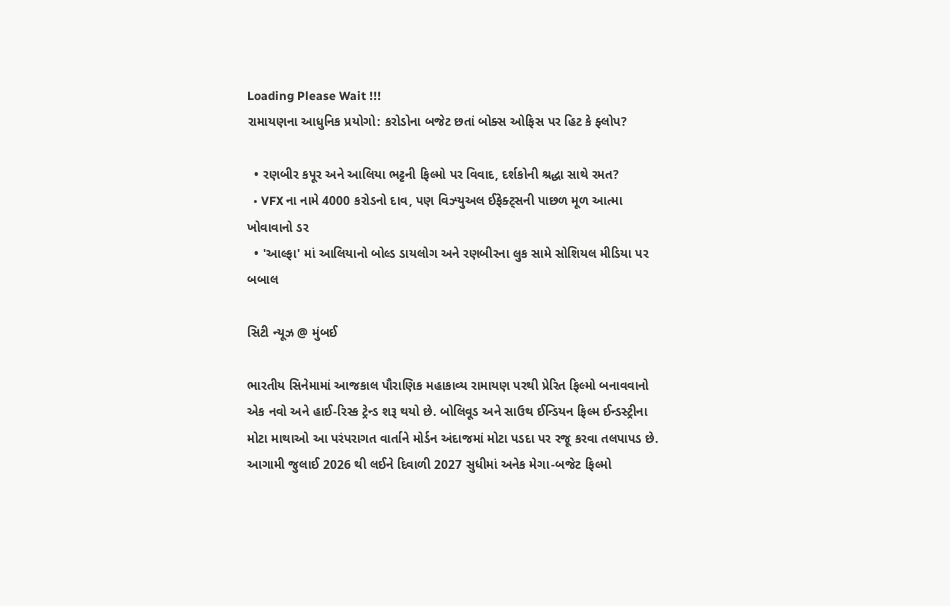Loading Please Wait !!!
રામાયણના આધુનિક પ્રયોગો: કરોડોના બજેટ છતાં બોક્સ ઓફિસ પર હિટ કે ફ્લોપ?

  • રણબીર કપૂર અને આલિયા ભટ્ટની ફિલ્મો પર વિવાદ, દર્શકોની શ્રદ્ધા સાથે રમત?
  • VFX ના નામે 4000 કરોડનો દાવ, પણ વિઝ્યુઅલ ઈફેક્ટ્સની પાછળ મૂળ આત્મા ખોવાવાનો ડર
  • 'આલ્ફા' માં આલિયાનો બોલ્ડ ડાયલોગ અને રણબીરના લુક સામે સોશિયલ મીડિયા પર બબાલ

સિટી ન્યૂઝ @ મુંબઈ

ભારતીય સિનેમામાં આજકાલ પૌરાણિક મહાકાવ્ય રામાયણ પરથી પ્રેરિત ફિલ્મો બનાવવાનો એક નવો અને હાઈ-રિસ્ક ટ્રેન્ડ શરૂ થયો છે. બોલિવૂડ અને સાઉથ ઈન્ડિયન ફિલ્મ ઈન્ડસ્ટ્રીના મોટા માથાઓ આ પરંપરાગત વાર્તાને મોર્ડન અંદાજમાં મોટા પડદા પર રજૂ કરવા તલપાપડ છે. આગામી જુલાઈ 2026 થી લઈને દિવાળી 2027 સુધીમાં અનેક મેગા-બજેટ ફિલ્મો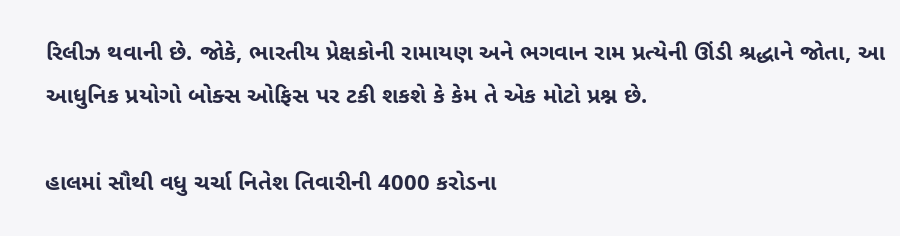રિલીઝ થવાની છે. જોકે, ભારતીય પ્રેક્ષકોની રામાયણ અને ભગવાન રામ પ્રત્યેની ઊંડી શ્રદ્ધાને જોતા, આ આધુનિક પ્રયોગો બોક્સ ઓફિસ પર ટકી શકશે કે કેમ તે એક મોટો પ્રશ્ન છે.

હાલમાં સૌથી વધુ ચર્ચા નિતેશ તિવારીની 4000 કરોડના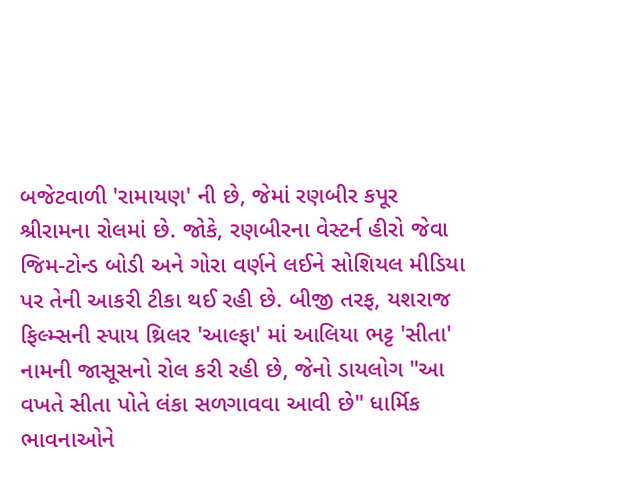બજેટવાળી 'રામાયણ' ની છે, જેમાં રણબીર કપૂર શ્રીરામના રોલમાં છે. જોકે, રણબીરના વેસ્ટર્ન હીરો જેવા જિમ-ટોન્ડ બોડી અને ગોરા વર્ણને લઈને સોશિયલ મીડિયા પર તેની આકરી ટીકા થઈ રહી છે. બીજી તરફ, યશરાજ ફિલ્મ્સની સ્પાય થ્રિલર 'આલ્ફા' માં આલિયા ભટ્ટ 'સીતા' નામની જાસૂસનો રોલ કરી રહી છે, જેનો ડાયલોગ "આ વખતે સીતા પોતે લંકા સળગાવવા આવી છે" ધાર્મિક ભાવનાઓને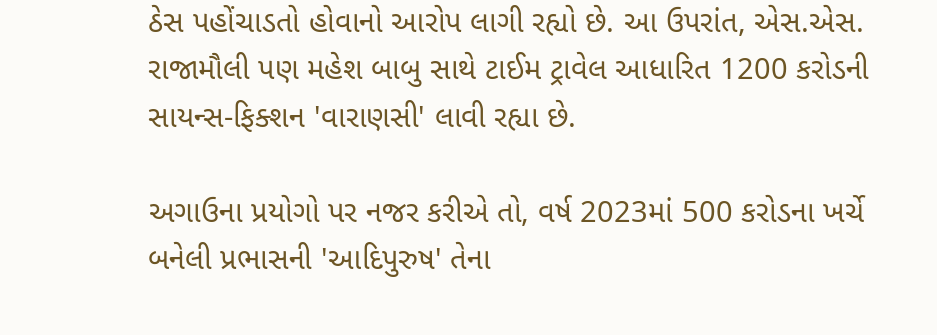ઠેસ પહોંચાડતો હોવાનો આરોપ લાગી રહ્યો છે. આ ઉપરાંત, એસ.એસ. રાજામૌલી પણ મહેશ બાબુ સાથે ટાઈમ ટ્રાવેલ આધારિત 1200 કરોડની સાયન્સ-ફિક્શન 'વારાણસી' લાવી રહ્યા છે.

અગાઉના પ્રયોગો પર નજર કરીએ તો, વર્ષ 2023માં 500 કરોડના ખર્ચે બનેલી પ્રભાસની 'આદિપુરુષ' તેના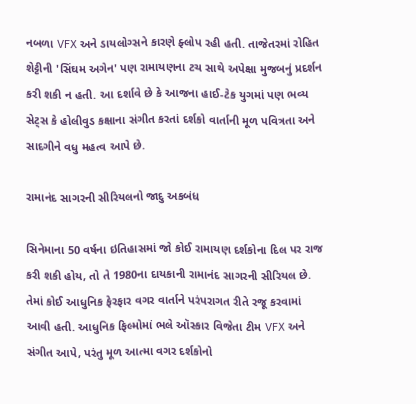નબળા VFX અને ડાયલોગ્સને કારણે ફ્લોપ રહી હતી. તાજેતરમાં રોહિત શેટ્ટીની 'સિંઘમ અગેન' પણ રામાયણના ટચ સાથે અપેક્ષા મુજબનું પ્રદર્શન કરી શકી ન હતી. આ દર્શાવે છે કે આજના હાઈ-ટેક યુગમાં પણ ભવ્ય સેટ્સ કે હોલીવુડ કક્ષાના સંગીત કરતાં દર્શકો વાર્તાની મૂળ પવિત્રતા અને સાદગીને વધુ મહત્વ આપે છે.

રામાનંદ સાગરની સીરિયલનો જાદુ અકબંધ

સિનેમાના 50 વર્ષના ઇતિહાસમાં જો કોઈ રામાયણ દર્શકોના દિલ પર રાજ કરી શકી હોય, તો તે 1980ના દાયકાની રામાનંદ સાગરની સીરિયલ છે. તેમાં કોઈ આધુનિક ફેરફાર વગર વાર્તાને પરંપરાગત રીતે રજૂ કરવામાં આવી હતી. આધુનિક ફિલ્મોમાં ભલે ઑસ્કાર વિજેતા ટીમ VFX અને સંગીત આપે, પરંતુ મૂળ આત્મા વગર દર્શકોનો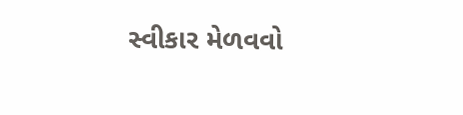સ્વીકાર મેળવવો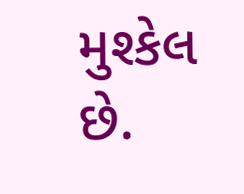મુશ્કેલ છે.